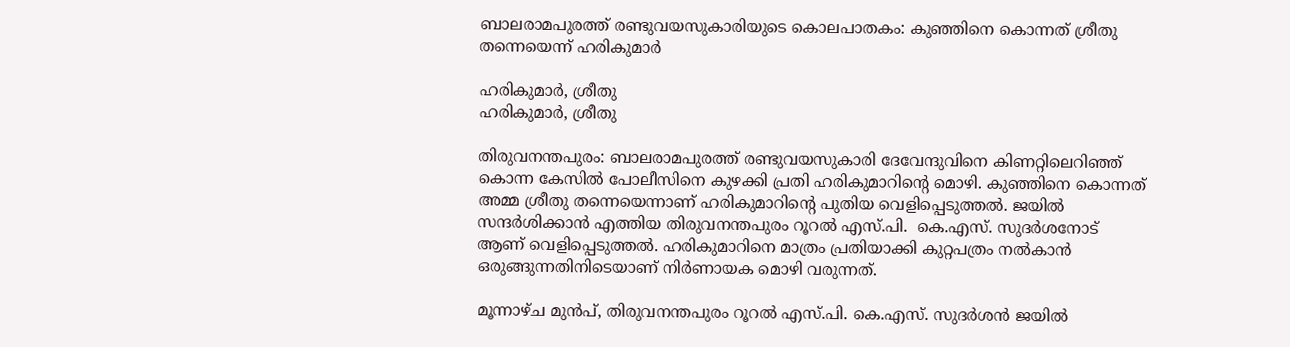ബാലരാമപുരത്ത് രണ്ടുവയസുകാരിയുടെ കൊലപാതകം: കുഞ്ഞിനെ കൊന്നത് ശ്രീതു തന്നെയെന്ന് ഹരികുമാര്‍

ഹരികുമാർ, ശ്രീതു
ഹരികുമാർ, ശ്രീതു

തിരുവനന്തപുരം: ബാലരാമപുരത്ത് രണ്ടുവയസുകാരി ദേവേന്ദുവിനെ കിണറ്റിലെറിഞ്ഞ് കൊന്ന കേസിൽ പോലീസിനെ കുഴക്കി പ്രതി ഹരികുമാറിന്റെ മൊഴി. കുഞ്ഞിനെ കൊന്നത് അമ്മ ശ്രീതു തന്നെയെന്നാണ് ഹരികുമാറിന്റെ പുതിയ വെളിപ്പെടുത്തൽ. ജയിൽ സന്ദർശിക്കാൻ എത്തിയ തിരുവനന്തപുരം റൂറല്‍ എസ്.പി.  കെ.എസ്. സുദര്‍ശനോട് ആണ് വെളിപ്പെടുത്തൽ. ഹരികുമാറിനെ മാത്രം പ്രതിയാക്കി കുറ്റപത്രം നല്‍കാന്‍ ഒരുങ്ങുന്നതിനിടെയാണ് നിര്‍ണായക മൊഴി വരുന്നത്.

മൂന്നാഴ്ച മുന്‍പ്, തിരുവനന്തപുരം റൂറല്‍ എസ്.പി. കെ.എസ്. സുദര്‍ശന്‍ ജയില്‍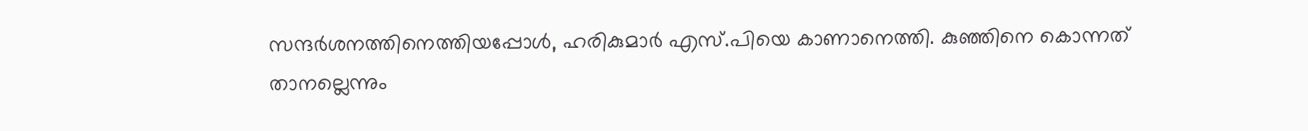സന്ദര്‍ശനത്തിനെത്തിയപ്പോള്‍, ഹരികുമാർ എസ്.പിയെ കാണാനെത്തി. കുഞ്ഞിനെ കൊന്നത് താനല്ലെന്നും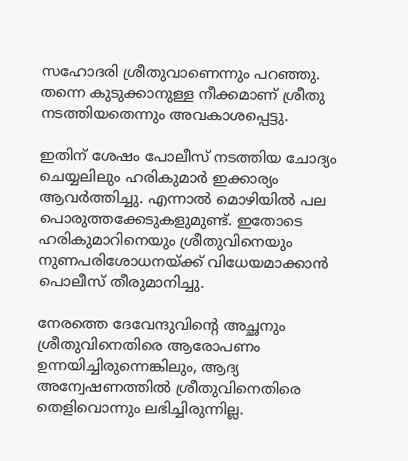സഹോദരി ശ്രീതുവാണെന്നും പറഞ്ഞു. തന്നെ കുടുക്കാനുള്ള നീക്കമാണ് ശ്രീതു നടത്തിയതെന്നും അവകാശപ്പെട്ടു.

ഇതിന് ശേഷം പോലീസ് നടത്തിയ ചോദ്യം ചെയ്യലിലും ഹരികുമാർ ഇക്കാര്യം ആവര്‍ത്തിച്ചു. എന്നാൽ മൊഴിയിൽ പല പൊരുത്തക്കേടുകളുമുണ്ട്. ഇതോടെ ഹരികുമാറിനെയും ശ്രീതുവിനെയും നുണപരിശോധനയ്ക്ക് വിധേയമാക്കാന്‍ പൊലീസ് തീരുമാനിച്ചു.

നേരത്തെ ദേവേന്ദുവിന്‍റെ അച്ഛനും ശ്രീതുവിനെതിരെ ആരോപണം ഉന്നയിച്ചിരുന്നെങ്കിലും, ആദ്യ അന്വേഷണത്തില്‍ ശ്രീതുവിനെതിരെ തെളിവൊന്നും ലഭിച്ചിരുന്നില്ല.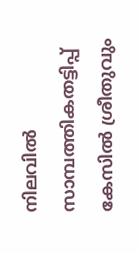നിലവിൽ സാമ്പത്തികതട്ടിപ്പ് കേസില്‍ ശ്രീതുവും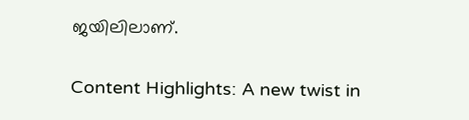ജയിലിലാണ്.

Content Highlights: A new twist in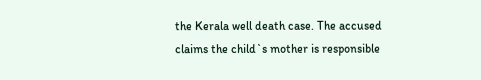the Kerala well death case. The accused claims the child`s mother is responsible